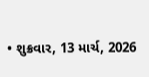• શુક્રવાર, 13 માર્ચ, 2026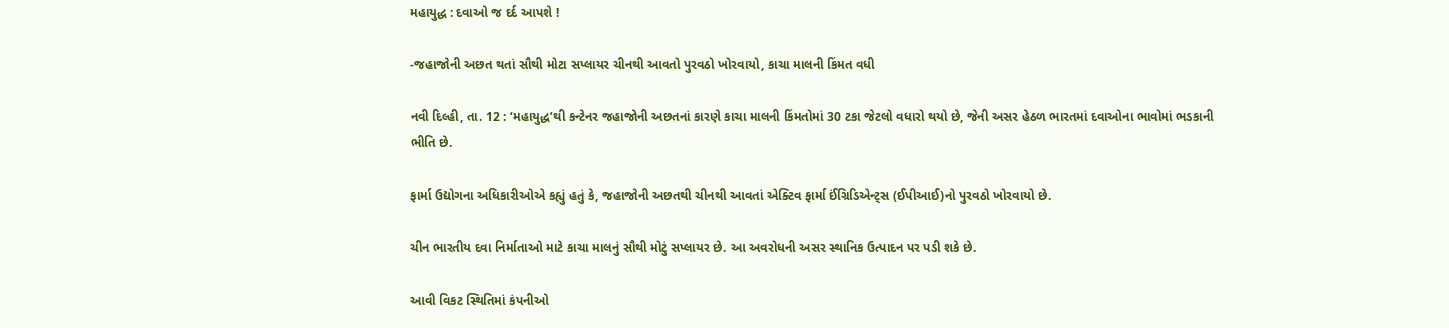મહાયુદ્ધ : દવાઓ જ દર્દ આપશે !

-જહાજોની અછત થતાં સૌથી મોટા સપ્લાયર ચીનથી આવતો પુરવઠો ખોરવાયો, કાચા માલની કિંમત વધી

નવી દિલ્હી, તા. 12 : ‘મહાયુદ્ધ’થી કન્ટેનર જહાજોની અછતનાં કારણે કાચા માલની કિંમતોમાં 30 ટકા જેટલો વધારો થયો છે, જેની અસર હેઠળ ભારતમાં દવાઓના ભાવોમાં ભડકાની ભીતિ છે.

ફાર્મા ઉદ્યોગના અધિકારીઓએ કહ્યું હતું કે, જહાજોની અછતથી ચીનથી આવતાં એક્ટિવ ફાર્મા ઈંગ્રિડિએન્ટ્સ (ઈપીઆઈ)નો પુરવઠો ખોરવાયો છે.

ચીન ભારતીય દવા નિર્માતાઓ માટે કાચા માલનું સૌથી મોટું સપ્લાયર છે. આ અવરોધની અસર સ્થાનિક ઉત્પાદન પર પડી શકે છે.

આવી વિકટ સ્થિતિમાં કંપનીઓ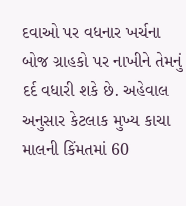દવાઓ પર વધનાર ખર્ચના બોજ ગ્રાહકો પર નાખીને તેમનું દર્દ વધારી શકે છે. અહેવાલ અનુસાર કેટલાક મુખ્ય કાચા માલની કિંમતમાં 60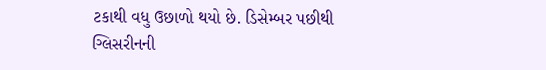ટકાથી વધુ ઉછાળો થયો છે. ડિસેમ્બર પછીથી ગ્લિસરીનની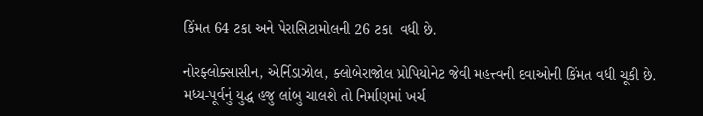કિંમત 64 ટકા અને પેરાસિટામોલની 26 ટકા  વધી છે.

નોરફ્લોક્સાસીન, એર્નિડાઝોલ, ક્લોબેરાજોલ પ્રોપિયોનેટ જેવી મહત્ત્વની દવાઓની કિંમત વધી ચૂકી છે. મધ્ય-પૂર્વનું યુદ્ધ હજુ લાંબુ ચાલશે તો નિર્માણમાં ખર્ચ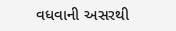વધવાની અસરથી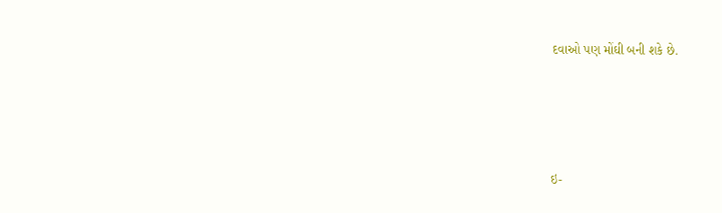દવાઓ પણ મોંઘી બની શકે છે.





ઇ-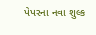પેપરના નવા શુલ્ક